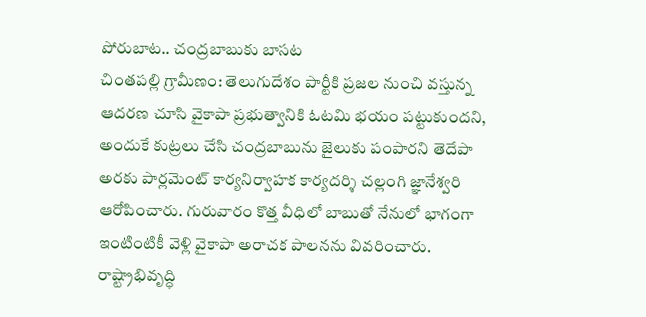పోరుబాట.. చంద్రబాబుకు బాసట
చింతపల్లి గ్రామీణం: తెలుగుదేశం పార్టీకి ప్రజల నుంచి వస్తున్న ఆదరణ చూసి వైకాపా ప్రభుత్వానికి ఓటమి భయం పట్టుకుందని, అందుకే కుట్రలు చేసి చంద్రబాబును జైలుకు పంపారని తెదేపా అరకు పార్లమెంట్ కార్యనిర్వాహక కార్యదర్శి చల్లంగి జ్ఞానేశ్వరి ఆరోపించారు. గురువారం కొత్త వీధిలో బాబుతో నేనులో భాగంగా ఇంటింటికీ వెళ్లి వైకాపా అరాచక పాలనను వివరించారు. రాష్ట్రాభివృద్ధి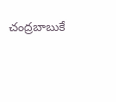చంద్రబాబుకే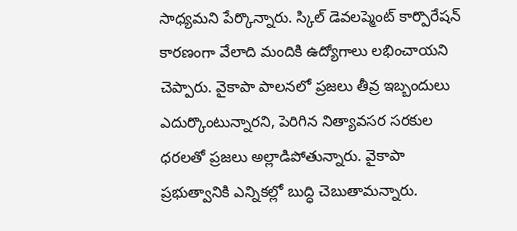సాధ్యమని పేర్కొన్నారు. స్కిల్ డెవలప్మెంట్ కార్పొరేషన్ కారణంగా వేలాది మందికి ఉద్యోగాలు లభించాయని చెప్పారు. వైకాపా పాలనలో ప్రజలు తీవ్ర ఇబ్బందులు ఎదుర్కొంటున్నారని, పెరిగిన నిత్యావసర సరకుల ధరలతో ప్రజలు అల్లాడిపోతున్నారు. వైకాపా ప్రభుత్వానికి ఎన్నికల్లో బుద్ధి చెబుతామన్నారు.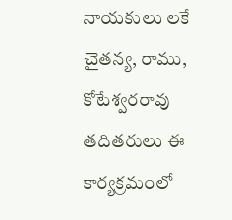నాయకులు లకే చైతన్య, రాము, కోటేశ్వరరావు తదితరులు ఈ కార్యక్రమంలో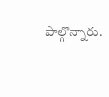పాల్గొన్నారు.